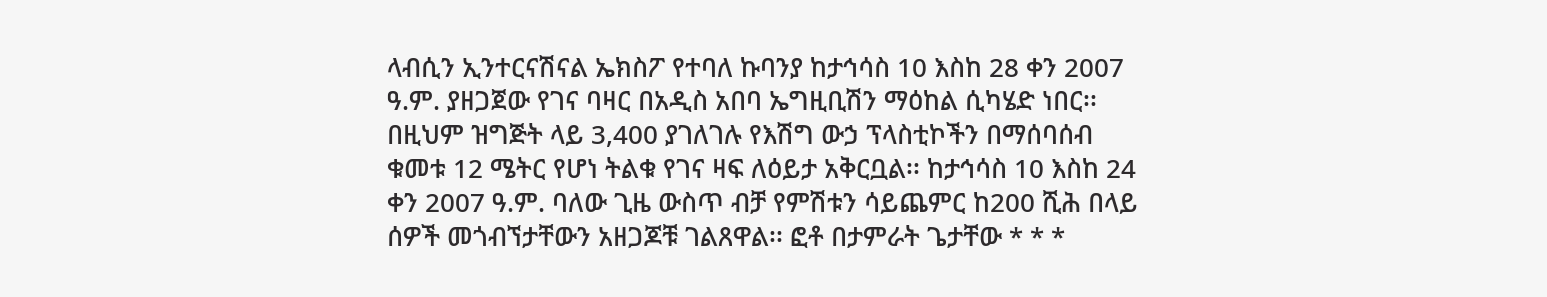ላብሲን ኢንተርናሽናል ኤክስፖ የተባለ ኩባንያ ከታኅሳስ 10 እስከ 28 ቀን 2007 ዓ.ም. ያዘጋጀው የገና ባዛር በአዲስ አበባ ኤግዚቢሽን ማዕከል ሲካሄድ ነበር፡፡ በዚህም ዝግጅት ላይ 3,400 ያገለገሉ የእሽግ ውኃ ፕላስቲኮችን በማሰባሰብ ቁመቱ 12 ሜትር የሆነ ትልቁ የገና ዛፍ ለዕይታ አቅርቧል፡፡ ከታኅሳስ 10 እስከ 24 ቀን 2007 ዓ.ም. ባለው ጊዜ ውስጥ ብቻ የምሽቱን ሳይጨምር ከ200 ሺሕ በላይ ሰዎች መጎብኘታቸውን አዘጋጆቹ ገልጸዋል፡፡ ፎቶ በታምራት ጌታቸው * * *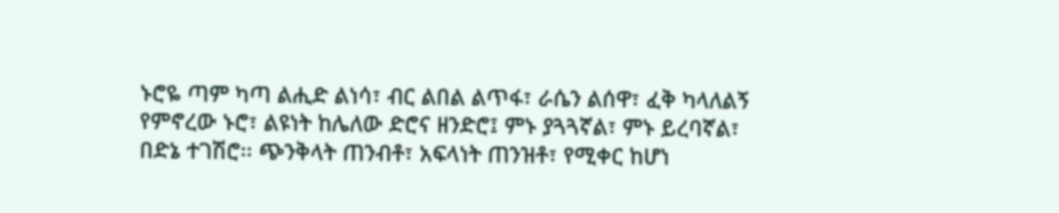ኑሮዬ ጣም ካጣ ልሒድ ልነሳ፣ ብር ልበል ልጥፋ፣ ራሴን ልሰዋ፣ ፈቅ ካላለልኝ የምኖረው ኑሮ፣ ልዩነት ከሌለው ድሮና ዘንድሮ፤ ምኑ ያጓጓኛል፣ ምኑ ይረባኛል፣ በድኔ ተገሽሮ፡፡ ጭንቅላት ጠንብቶ፣ አፍላነት ጠንዝቶ፣ የሚቀር ከሆነ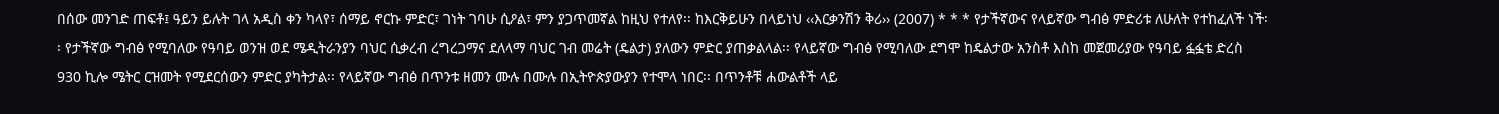በሰው መንገድ ጠፍቶ፤ ዓይን ይሉት ገላ አዲስ ቀን ካላየ፣ ሰማይ ኖርኩ ምድር፣ ገነት ገባሁ ሲዖል፣ ምን ያጋጥመኛል ከዚህ የተለየ፡፡ ከእርቅይሁን በላይነህ ‹‹እርቃንሽን ቅሪ›› (2007) * * * የታችኛውና የላይኛው ግብፅ ምድሪቱ ለሁለት የተከፈለች ነች፡፡ የታችኛው ግብፅ የሚባለው የዓባይ ወንዝ ወደ ሜዲትራንያን ባህር ሲቃረብ ረግረጋማና ደለላማ ባህር ገብ መሬት (ዴልታ) ያለውን ምድር ያጠቃልላል፡፡ የላይኛው ግብፅ የሚባለው ደግሞ ከዴልታው አንስቶ እስከ መጀመሪያው የዓባይ ፏፏቴ ድረስ 930 ኪሎ ሜትር ርዝመት የሚደርሰውን ምድር ያካትታል፡፡ የላይኛው ግብፅ በጥንቱ ዘመን ሙሉ በሙሉ በኢትዮጵያውያን የተሞላ ነበር፡፡ በጥንቶቹ ሐውልቶች ላይ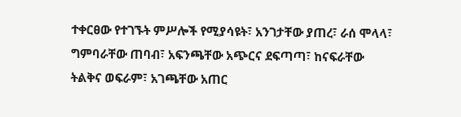ተቀርፀው የተገኙት ምሥሎች የሚያሳዩት፣ አንገታቸው ያጠረ፣ ራሰ ሞላላ፣ ግምባራቸው ጠባብ፣ አፍንጫቸው አጭርና ደፍጣጣ፣ ከናፍራቸው ትልቅና ወፍራም፣ አገጫቸው አጠር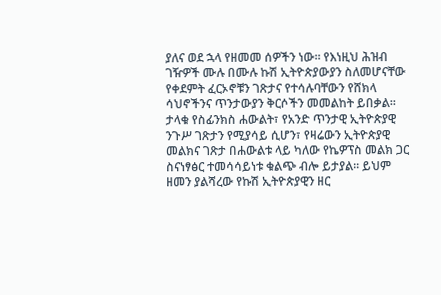ያለና ወደ ኋላ የዘመመ ሰዎችን ነው፡፡ የእነዚህ ሕዝብ ገዥዎች ሙሉ በሙሉ ኩሽ ኢትዮጵያውያን ስለመሆናቸው የቀደምት ፈርኦኖቹን ገጽታና የተሳሉባቸውን የሸክላ ሳህኖችንና ጥንታውያን ቅርሶችን መመልከት ይበቃል፡፡ ታላቁ የስፊንክስ ሐውልት፣ የአንድ ጥንታዊ ኢትዮጵያዊ ንጉሥ ገጽታን የሚያሳይ ሲሆን፣ የዛሬውን ኢትዮጵያዊ መልክና ገጽታ በሐውልቱ ላይ ካለው የኬዎፕስ መልክ ጋር ስናነፃፅር ተመሳሳይነቱ ቁልጭ ብሎ ይታያል፡፡ ይህም ዘመን ያልሻረው የኩሽ ኢትዮጵያዊን ዘር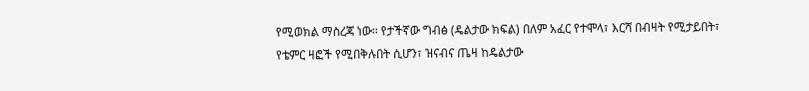የሚወክል ማስረጃ ነው፡፡ የታችኛው ግብፅ (ዴልታው ክፍል) በለም አፈር የተሞላ፣ እርሻ በብዛት የሚታይበት፣ የቴምር ዛፎች የሚበቅሉበት ሲሆን፣ ዝናብና ጤዛ ከዴልታው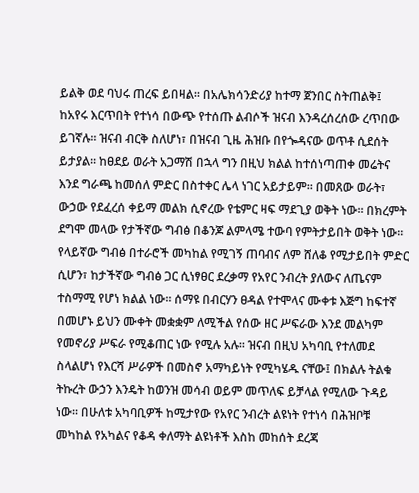ይልቅ ወደ ባህሩ ጠረፍ ይበዛል፡፡ በአሌክሳንድሪያ ከተማ ጀንበር ስትጠልቅ፤ ከአየሩ እርጥበት የተነሳ በውጭ የተሰጡ ልብሶች ዝናብ እንዳረሰረሰው ረጥበው ይገኛሉ፡፡ ዝናብ ብርቅ ስለሆነ፣ በዝናብ ጊዜ ሕዝቡ በየጐዳናው ወጥቶ ሲደሰት ይታያል፡፡ ከፀደይ ወራት አጋማሽ በኋላ ግን በዚህ ክልል ከተሰነጣጠቀ መሬትና እንደ ግራጫ ከመሰለ ምድር በስተቀር ሌላ ነገር አይታይም፡፡ በመጸው ወራት፣ ውኃው የደፈረሰ ቀይማ መልክ ሲኖረው የቴምር ዛፍ ማደጊያ ወቅት ነው፡፡ በክረምት ደግሞ መላው የታችኛው ግብፅ በቆንጆ ልምላሜ ተውባ የምትታይበት ወቅት ነው፡፡ የላይኛው ግብፅ በተራሮች መካከል የሚገኝ ጠባብና ለም ሸለቆ የሚታይበት ምድር ሲሆን፣ ከታችኛው ግብፅ ጋር ሲነፃፀር ደረቃማ የአየር ንብረት ያለውና ለጤናም ተስማሚ የሆነ ክልል ነው፡፡ ሰማዩ በብርሃን ፀዳል የተሞላና ሙቀቱ እጅግ ከፍተኛ በመሆኑ ይህን ሙቀት መቋቋም ለሚችል የሰው ዘር ሥፍራው እንደ መልካም የመኖሪያ ሥፍራ የሚቆጠር ነው የሚሉ አሉ፡፡ ዝናብ በዚህ አካባቢ የተለመደ ስላልሆነ የእርሻ ሥራዎች በመስኖ አማካይነት የሚካሄዱ ናቸው፤ በክልሉ ትልቁ ትኩረት ውኃን እንዴት ከወንዝ መሳብ ወይም መጥለፍ ይቻላል የሚለው ጉዳይ ነው፡፡ በሁለቱ አካባቢዎች ከሚታየው የአየር ንብረት ልዩነት የተነሳ በሕዝቦቹ መካከል የአካልና የቆዳ ቀለማት ልዩነቶች እስከ መከሰት ደረጃ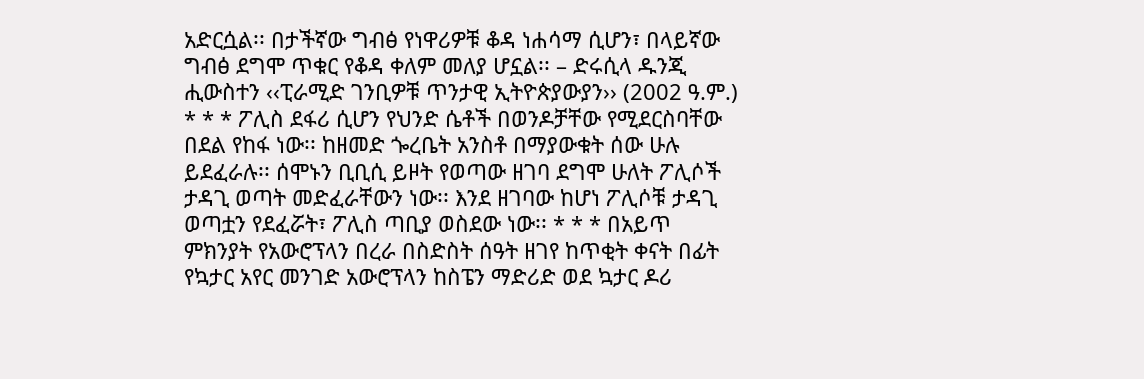አድርሷል፡፡ በታችኛው ግብፅ የነዋሪዎቹ ቆዳ ነሐሳማ ሲሆን፣ በላይኛው ግብፅ ደግሞ ጥቁር የቆዳ ቀለም መለያ ሆኗል፡፡ – ድሩሲላ ዱንጂ ሒውስተን ‹‹ፒራሚድ ገንቢዎቹ ጥንታዊ ኢትዮጵያውያን›› (2002 ዓ.ም.) * * * ፖሊስ ደፋሪ ሲሆን የህንድ ሴቶች በወንዶቻቸው የሚደርስባቸው በደል የከፋ ነው፡፡ ከዘመድ ጐረቤት አንስቶ በማያውቁት ሰው ሁሉ ይደፈራሉ፡፡ ሰሞኑን ቢቢሲ ይዞት የወጣው ዘገባ ደግሞ ሁለት ፖሊሶች ታዳጊ ወጣት መድፈራቸውን ነው፡፡ እንደ ዘገባው ከሆነ ፖሊሶቹ ታዳጊ ወጣቷን የደፈሯት፣ ፖሊስ ጣቢያ ወስደው ነው፡፡ * * * በአይጥ ምክንያት የአውሮፕላን በረራ በስድስት ሰዓት ዘገየ ከጥቂት ቀናት በፊት የኳታር አየር መንገድ አውሮፕላን ከስፔን ማድሪድ ወደ ኳታር ዶሪ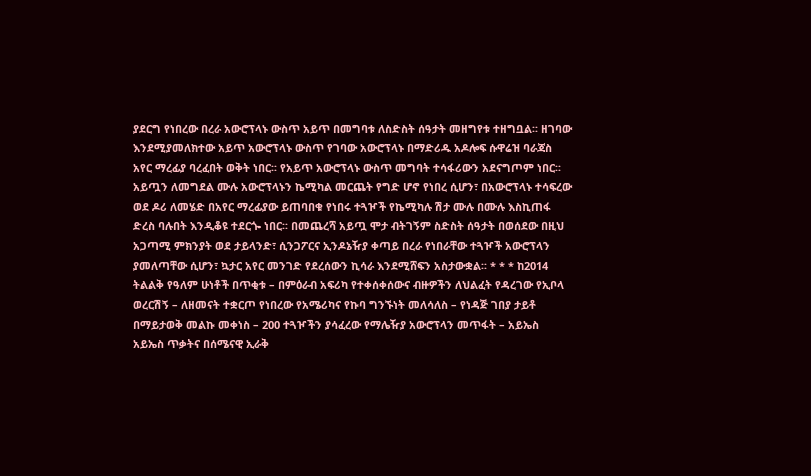ያደርግ የነበረው በረራ አውሮፕላኑ ውስጥ አይጥ በመግባቱ ለስድስት ሰዓታት መዘግየቱ ተዘግቧል፡፡ ዘገባው እንደሚያመለክተው አይጥ አውሮፕላኑ ውስጥ የገባው አውሮፕላኑ በማድሪዱ አዶሎፍ ሱዋሬዝ ባራጃስ አየር ማረፊያ ባረፈበት ወቅት ነበር፡፡ የአይጥ አውሮፕላኑ ውስጥ መግባት ተሳፋሪውን አደናግጦም ነበር፡፡ አይጧን ለመግደል ሙሉ አውሮፕላኑን ኬሚካል መርጨት የግድ ሆኖ የነበረ ሲሆን፣ በአውሮፕላኑ ተሳፍረው ወደ ዶሪ ለመሄድ በአየር ማረፊያው ይጠባበቁ የነበሩ ተጓዦች የኬሚካሉ ሽታ ሙሉ በሙሉ እስኪጠፋ ድረስ ባሉበት እንዲቆዩ ተደርጐ ነበር፡፡ በመጨረሻ አይጧ ሞታ ብትገኝም ስድስት ሰዓታት በወሰደው በዚህ አጋጣሚ ምክንያት ወደ ታይላንድ፣ ሲንጋፖርና ኢንዶኔዥያ ቀጣይ በረራ የነበራቸው ተጓዦች አውሮፕላን ያመለጣቸው ሲሆን፣ ኳታር አየር መንገድ የደረሰውን ኪሳራ እንደሚሸፍን አስታውቋል፡፡ * * * ከ2014 ትልልቅ የዓለም ሁነቶች በጥቂቱ – በምዕራብ አፍሪካ የተቀሰቀሰውና ብዙዎችን ለህልፈት የዳረገው የኢቦላ ወረርሽኝ – ለዘመናት ተቋርጦ የነበረው የአሜሪካና የኩባ ግንኙነት መለሳለስ – የነዳጅ ገበያ ታይቶ በማይታወቅ መልኩ መቀነስ – 200 ተጓዦችን ያሳፈረው የማሌዥያ አውሮፕላን መጥፋት – አይኤስ አይኤስ ጥቃትና በሰሜናዊ ኢራቅ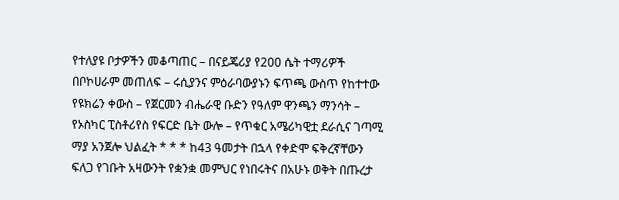የተለያዩ ቦታዎችን መቆጣጠር – በናይጄሪያ የ200 ሴት ተማሪዎች በቦኮሀራም መጠለፍ – ሩሲያንና ምዕራባውያኑን ፍጥጫ ውስጥ የከተተው የዩክሬን ቀውስ – የጀርመን ብሔራዊ ቡድን የዓለም ዋንጫን ማንሳት – የኦስካር ፒስቶሪየስ የፍርድ ቤት ውሎ – የጥቁር አሜሪካዊቷ ደራሲና ገጣሚ ማያ አንጀሎ ህልፈት * * * ከ43 ዓመታት በኋላ የቀድሞ ፍቅረኛቸውን ፍለጋ የገቡት አዛውንት የቋንቋ መምህር የነበሩትና በአሁኑ ወቅት በጡረታ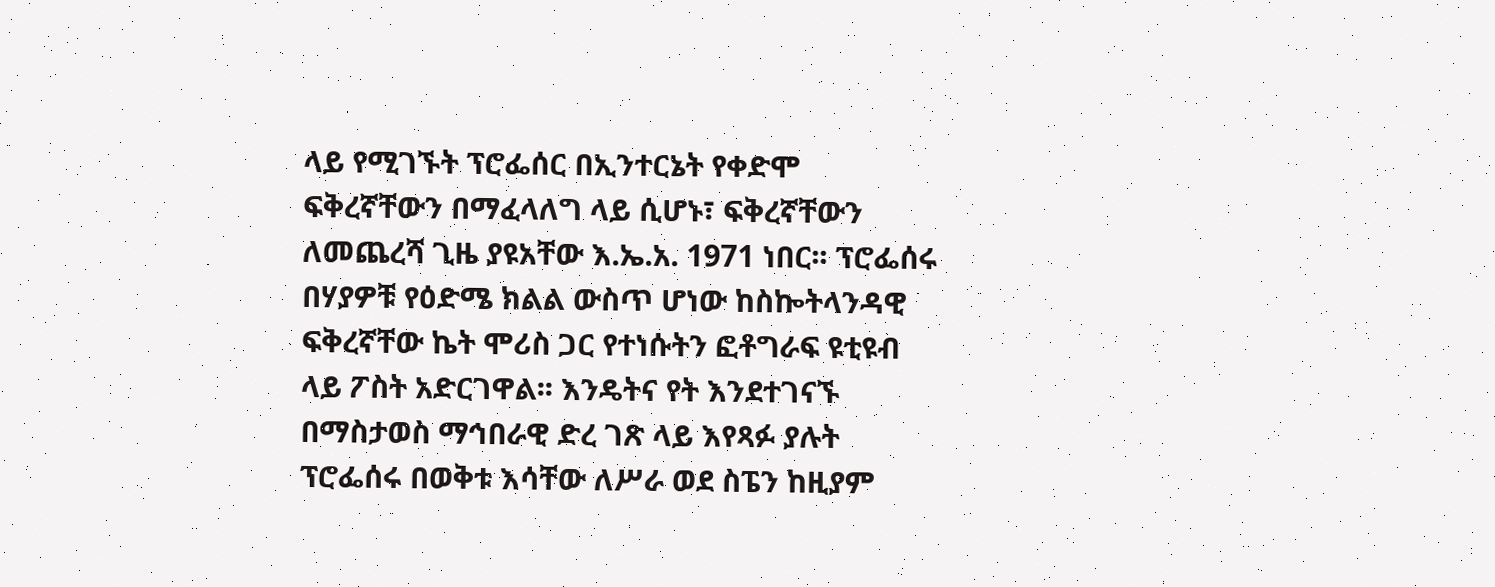ላይ የሚገኙት ፕሮፌሰር በኢንተርኔት የቀድሞ ፍቅረኛቸውን በማፈላለግ ላይ ሲሆኑ፣ ፍቅረኛቸውን ለመጨረሻ ጊዜ ያዩአቸው እ.ኤ.አ. 1971 ነበር፡፡ ፕሮፌሰሩ በሃያዎቹ የዕድሜ ክልል ውስጥ ሆነው ከስኰትላንዳዊ ፍቅረኛቸው ኬት ሞሪስ ጋር የተነሱትን ፎቶግራፍ ዩቲዩብ ላይ ፖስት አድርገዋል፡፡ እንዴትና የት እንደተገናኙ በማስታወስ ማኅበራዊ ድረ ገጽ ላይ እየጻፉ ያሉት ፕሮፌሰሩ በወቅቱ እሳቸው ለሥራ ወደ ስፔን ከዚያም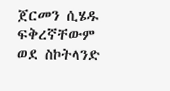ጀርመን ሲሄዱ ፍቅረኛቸውም ወደ ስኮትላንድ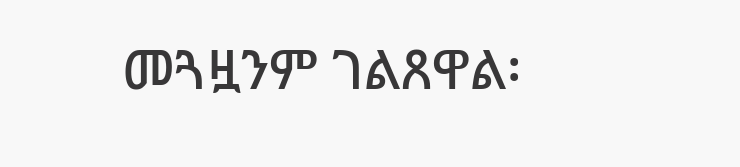መጓዟንም ገልጸዋል፡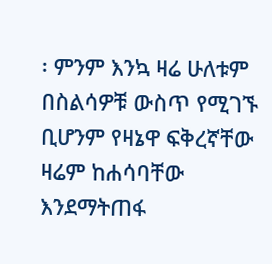፡ ምንም እንኳ ዛሬ ሁለቱም በስልሳዎቹ ውስጥ የሚገኙ ቢሆንም የዛኔዋ ፍቅረኛቸው ዛሬም ከሐሳባቸው እንደማትጠፋ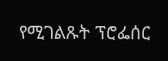የሚገልጹት ፕሮፌሰር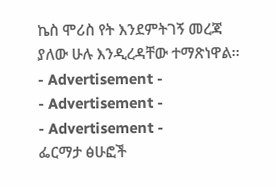ኬስ ሞሪስ የት እንደምትገኝ መረጃ ያለው ሁሉ እንዲረዳቸው ተማጽነዋል፡፡
- Advertisement -
- Advertisement -
- Advertisement -
ፌርማታ ፅሁፎች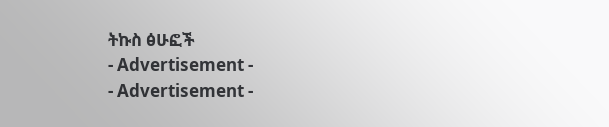ትኩስ ፅሁፎች
- Advertisement -
- Advertisement -